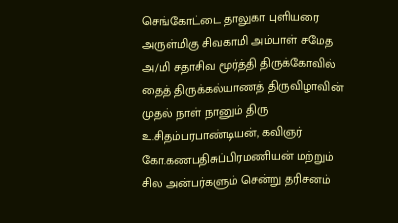செங்கோட்டை தாலுகா புளியரை அருள்மிகு சிவகாமி அம்பாள் சமேத அ/மி சதாசிவ மூர்த்தி திருக்கோவில் தைத் திருக்கல்யாணத் திருவிழாவின் முதல் நாள் நானும் திரு உ.சிதம்பரபாண்டியன், கவிஞர் கோ.கணபதிசுப்பிரமணியன் மற்றும் சில அன்பர்களும் சென்று தரிசனம்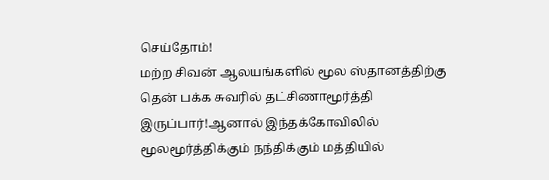செய்தோம்!
மற்ற சிவன் ஆலயங்களில் மூல ஸ்தானத்திற்கு தென் பக்க சுவரில் தட்சிணாமூர்த்தி இருப்பார்!ஆனால் இந்தக்கோவிலில் மூலமூர்த்திக்கும் நந்திக்கும் மத்தியில்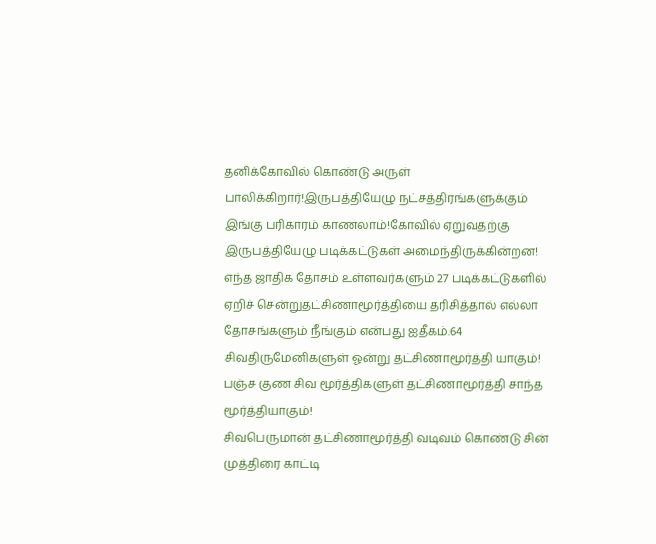தனிக்கோவில் கொண்டு அருள் பாலிக்கிறார்!இருபத்தியேழு நட்சத்திரங்களுக்கும் இங்கு பரிகாரம் காணலாம்!கோவில் ஏறுவதற்கு இருபத்தியேழு படிக்கட்டுகள் அமைந்திருக்கின்றன!
எந்த ஜாதிக தோசம் உள்ளவர்களும் 27 படிக்கட்டுகளில் ஏறிச் சென்றுதட்சிணாமூர்த்தியை தரிசித்தால் எல்லா தோசங்களும் நீங்கும் என்பது ஐதீகம்.64 சிவதிருமேனிகளுள் ஓன்று தட்சிணாமூர்த்தி யாகும்! பஞ்ச குண சிவ மூர்த்திகளுள் தட்சிணாமூர்த்தி சாந்த மூர்த்தியாகும்!
சிவபெருமான் தட்சிணாமூர்த்தி வடிவம் கொண்டு சின் முத்திரை காட்டி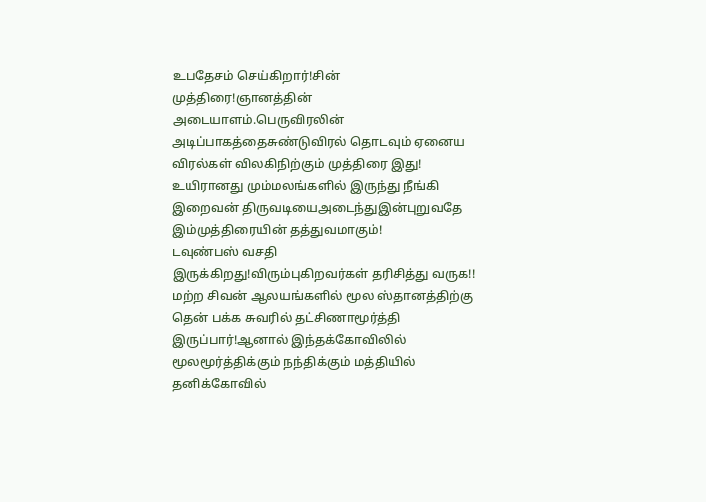உபதேசம் செய்கிறார்!சின் முத்திரை!ஞானத்தின் அடையாளம்.பெருவிரலின் அடிப்பாகத்தைசுண்டுவிரல் தொடவும் ஏனைய விரல்கள் விலகிநிற்கும் முத்திரை இது! உயிரானது மும்மலங்களில் இருந்து நீங்கி இறைவன் திருவடியைஅடைந்துஇன்புறுவதே இம்முத்திரையின் தத்துவமாகும்!
டவுண்பஸ் வசதி இருக்கிறது!விரும்புகிறவர்கள் தரிசித்து வருக!!
மற்ற சிவன் ஆலயங்களில் மூல ஸ்தானத்திற்கு தென் பக்க சுவரில் தட்சிணாமூர்த்தி இருப்பார்!ஆனால் இந்தக்கோவிலில் மூலமூர்த்திக்கும் நந்திக்கும் மத்தியில் தனிக்கோவில்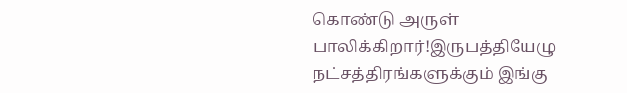கொண்டு அருள் பாலிக்கிறார்!இருபத்தியேழு நட்சத்திரங்களுக்கும் இங்கு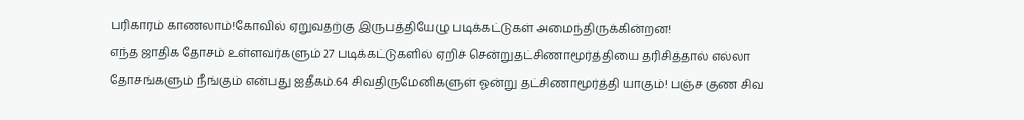பரிகாரம் காணலாம்!கோவில் ஏறுவதற்கு இருபத்தியேழு படிக்கட்டுகள் அமைந்திருக்கின்றன!
எந்த ஜாதிக தோசம் உள்ளவர்களும் 27 படிக்கட்டுகளில் ஏறிச் சென்றுதட்சிணாமூர்த்தியை தரிசித்தால் எல்லா தோசங்களும் நீங்கும் என்பது ஐதீகம்.64 சிவதிருமேனிகளுள் ஓன்று தட்சிணாமூர்த்தி யாகும்! பஞ்ச குண சிவ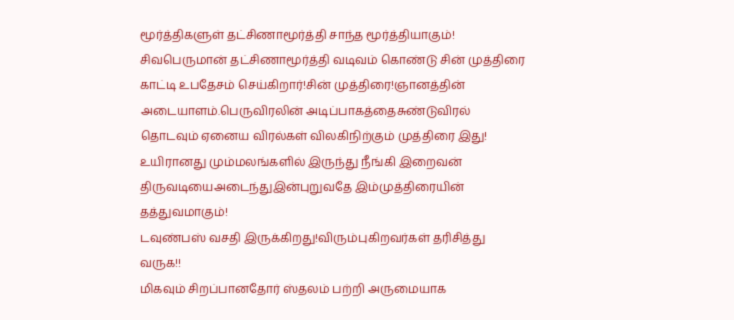மூர்த்திகளுள் தட்சிணாமூர்த்தி சாந்த மூர்த்தியாகும்!
சிவபெருமான் தட்சிணாமூர்த்தி வடிவம் கொண்டு சின் முத்திரை காட்டி உபதேசம் செய்கிறார்!சின் முத்திரை!ஞானத்தின் அடையாளம்.பெருவிரலின் அடிப்பாகத்தைசுண்டுவிரல் தொடவும் ஏனைய விரல்கள் விலகிநிற்கும் முத்திரை இது! உயிரானது மும்மலங்களில் இருந்து நீங்கி இறைவன் திருவடியைஅடைந்துஇன்புறுவதே இம்முத்திரையின் தத்துவமாகும்!
டவுண்பஸ் வசதி இருக்கிறது!விரும்புகிறவர்கள் தரிசித்து வருக!!
மிகவும் சிறப்பானதோர் ஸ்தலம் பற்றி அருமையாக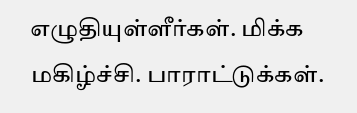எழுதியுள்ளீர்கள். மிக்க மகிழ்ச்சி. பாராட்டுக்கள்.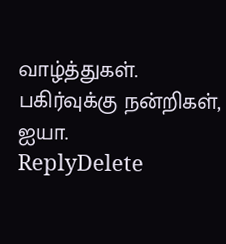வாழ்த்துகள். பகிர்வுக்கு நன்றிகள், ஐயா.
ReplyDelete